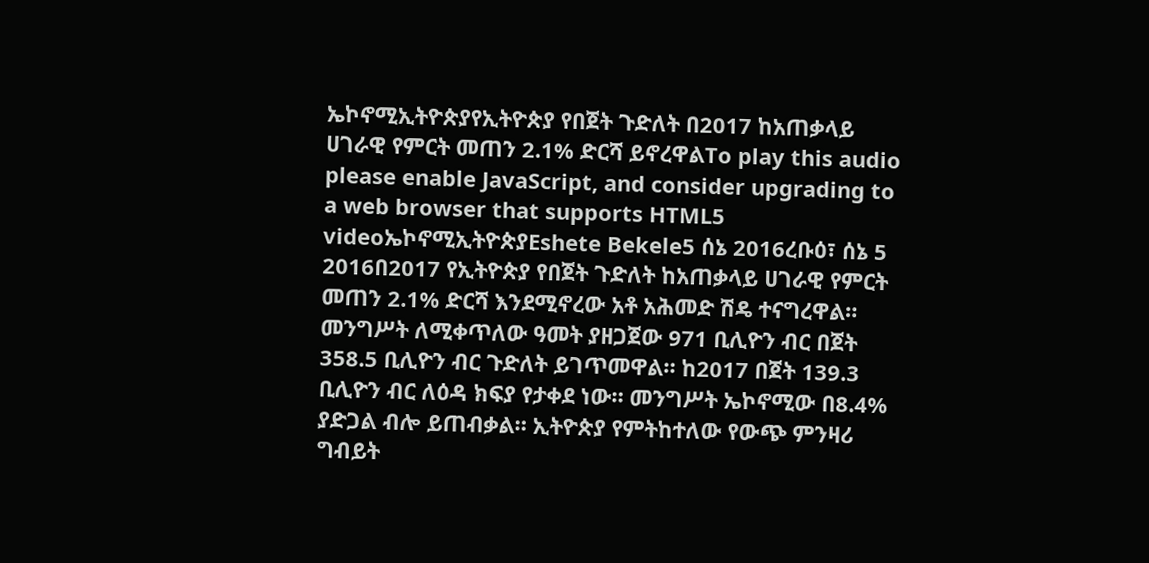ኤኮኖሚኢትዮጵያየኢትዮጵያ የበጀት ጉድለት በ2017 ከአጠቃላይ ሀገራዊ የምርት መጠን 2.1% ድርሻ ይኖረዋልTo play this audio please enable JavaScript, and consider upgrading to a web browser that supports HTML5 videoኤኮኖሚኢትዮጵያEshete Bekele5 ሰኔ 2016ረቡዕ፣ ሰኔ 5 2016በ2017 የኢትዮጵያ የበጀት ጉድለት ከአጠቃላይ ሀገራዊ የምርት መጠን 2.1% ድርሻ እንደሚኖረው አቶ አሕመድ ሽዴ ተናግረዋል። መንግሥት ለሚቀጥለው ዓመት ያዘጋጀው 971 ቢሊዮን ብር በጀት 358.5 ቢሊዮን ብር ጉድለት ይገጥመዋል። ከ2017 በጀት 139.3 ቢሊዮን ብር ለዕዳ ክፍያ የታቀደ ነው። መንግሥት ኤኮኖሚው በ8.4% ያድጋል ብሎ ይጠብቃል። ኢትዮጵያ የምትከተለው የውጭ ምንዛሪ ግብይት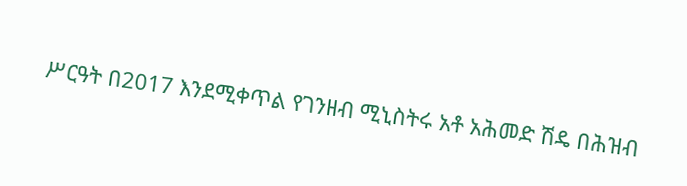ሥርዓት በ2017 እንደሚቀጥል የገንዘብ ሚኒስትሩ አቶ አሕመድ ሽዴ በሕዝብ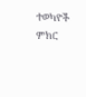ተወካዮች ምክር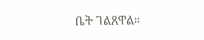ቤት ገልጸዋል።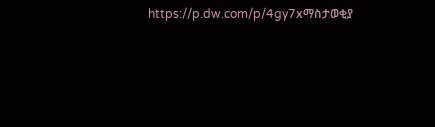https://p.dw.com/p/4gy7xማስታወቂያ